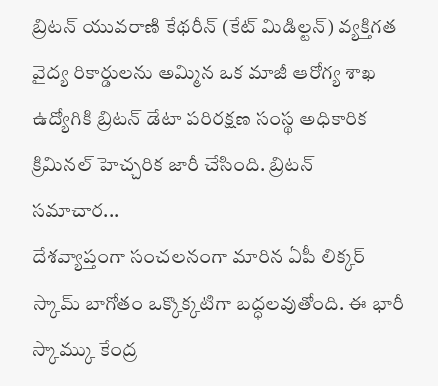బ్రిటన్ యువరాణి కేథరీన్ (కేట్ మిడిల్టన్) వ్యక్తిగత వైద్య రికార్డులను అమ్మిన ఒక మాజీ ఆరోగ్య శాఖ ఉద్యోగికి బ్రిటన్ డేటా పరిరక్షణ సంస్థ అధికారిక క్రిమినల్ హెచ్చరిక జారీ చేసింది. బ్రిటన్ సమాచార...
దేశవ్యాప్తంగా సంచలనంగా మారిన ఏపీ లిక్కర్ స్కామ్ బాగోతం ఒక్కొక్కటిగా బద్ధలవుతోంది. ఈ భారీ స్కామ్కు కేంద్ర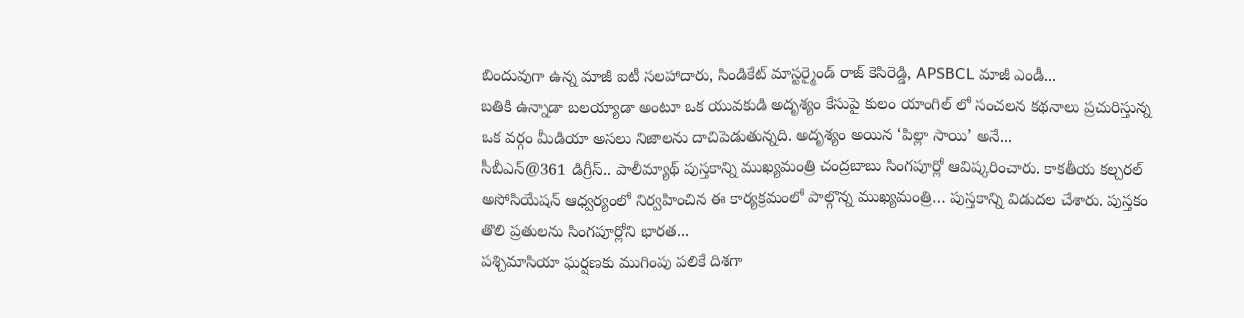బిందువుగా ఉన్న మాజీ ఐటీ సలహాదారు, సిండికేట్ మాస్టర్మైండ్ రాజ్ కెసిరెడ్డి, APSBCL మాజీ ఎండీ...
బతికి ఉన్నాడా బలయ్యాడా అంటూ ఒక యువకుడి అదృశ్యం కేసుపై కులం యాంగిల్ లో సంచలన కథనాలు ప్రచురిస్తున్న ఒక వర్గం మీడియా అసలు నిజాలను దాచిపెడుతున్నది. అదృశ్యం అయిన ‘పిల్లా సాయి’ అనే...
సీబీఎన్@361 డిగ్రీస్.. పాలీమ్యాథ్ పుస్తకాన్ని ముఖ్యమంత్రి చంద్రబాబు సింగపూర్లో ఆవిష్కరించారు. కాకతీయ కల్చరల్ అసోసియేషన్ ఆధ్వర్యంలో నిర్వహించిన ఈ కార్యక్రమంలో పాల్గొన్న ముఖ్యమంత్రి… పుస్తకాన్ని విడుదల చేశారు. పుస్తకం తొలి ప్రతులను సింగపూర్లోని భారత...
పశ్చిమాసియా ఘర్షణకు ముగింపు పలికే దిశగా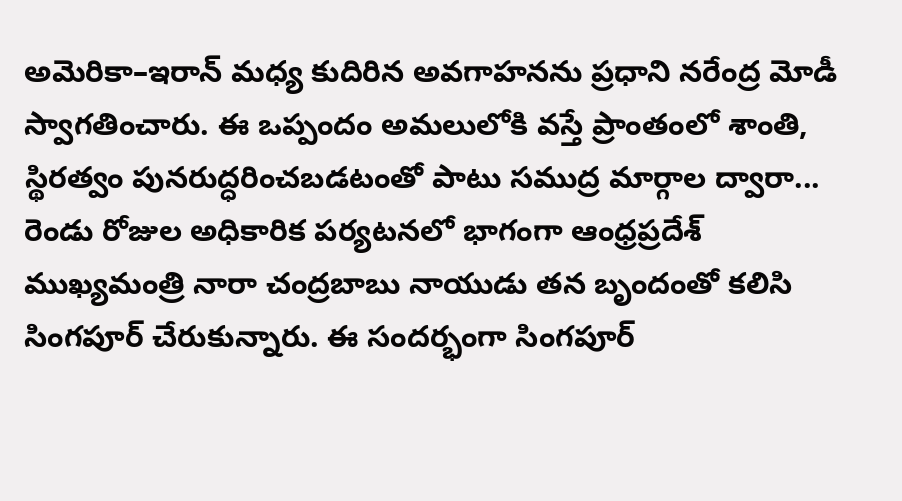అమెరికా–ఇరాన్ మధ్య కుదిరిన అవగాహనను ప్రధాని నరేంద్ర మోడీ స్వాగతించారు. ఈ ఒప్పందం అమలులోకి వస్తే ప్రాంతంలో శాంతి, స్థిరత్వం పునరుద్ధరించబడటంతో పాటు సముద్ర మార్గాల ద్వారా...
రెండు రోజుల అధికారిక పర్యటనలో భాగంగా ఆంధ్రప్రదేశ్ ముఖ్యమంత్రి నారా చంద్రబాబు నాయుడు తన బృందంతో కలిసి సింగపూర్ చేరుకున్నారు. ఈ సందర్భంగా సింగపూర్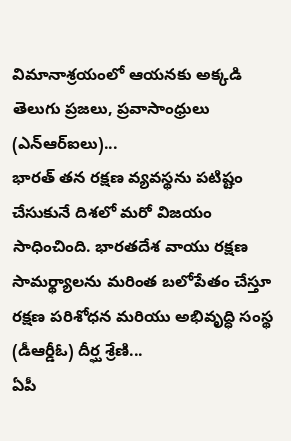విమానాశ్రయంలో ఆయనకు అక్కడి తెలుగు ప్రజలు, ప్రవాసాంధ్రులు (ఎన్ఆర్ఐలు)...
భారత్ తన రక్షణ వ్యవస్థను పటిష్టం చేసుకునే దిశలో మరో విజయం సాధించింది. భారతదేశ వాయు రక్షణ సామర్థ్యాలను మరింత బలోపేతం చేస్తూ రక్షణ పరిశోధన మరియు అభివృద్ధి సంస్థ (డీఆర్డీఓ) దీర్ఘ శ్రేణి...
ఏపీ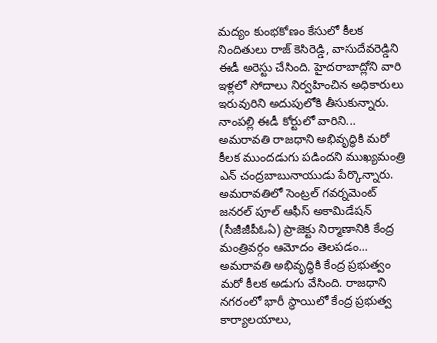మద్యం కుంభకోణం కేసులో కీలక నిందితులు రాజ్ కెసిరెడ్డి, వాసుదేవరెడ్డిని ఈడీ అరెస్టు చేసింది. హైదరాబాద్లోని వారి ఇళ్లలో సోదాలు నిర్వహించిన అధికారులు ఇరువురిని అదుపులోకి తీసుకున్నారు. నాంపల్లి ఈడీ కోర్టులో వారిని...
అమరావతి రాజధాని అభివృద్ధికి మరో కీలక ముందడుగు పడిందని ముఖ్యమంత్రి ఎన్ చంద్రబాబునాయుడు పేర్కొన్నారు. అమరావతిలో సెంట్రల్ గవర్నమెంట్ జనరల్ పూల్ ఆఫీస్ అకామిడేషన్ (సీజీజీపీఓఏ) ప్రాజెక్టు నిర్మాణానికి కేంద్ర మంత్రివర్గం ఆమోదం తెలపడం...
అమరావతి అభివృద్ధికి కేంద్ర ప్రభుత్వం మరో కీలక అడుగు వేసింది. రాజధాని నగరంలో భారీ స్థాయిలో కేంద్ర ప్రభుత్వ కార్యాలయాలు,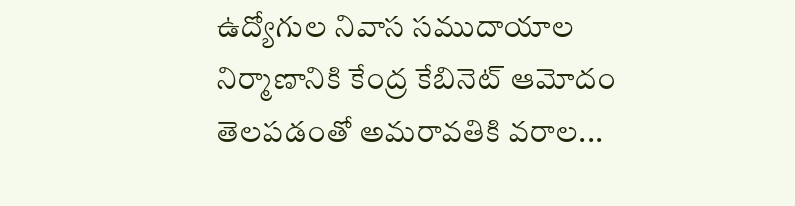ఉద్యోగుల నివాస సముదాయాల నిర్మాణానికి కేంద్ర కేబినెట్ ఆమోదం తెలపడంతో అమరావతికి వరాల...